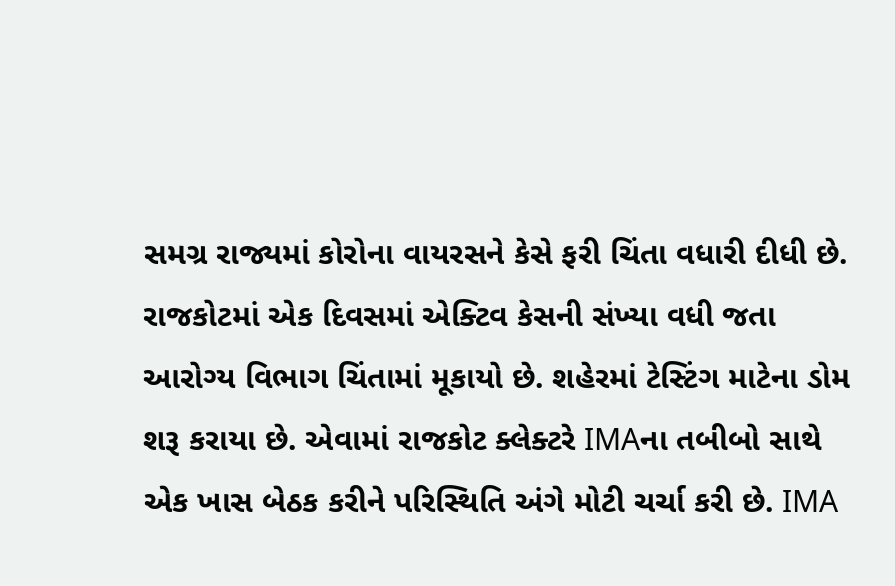સમગ્ર રાજ્યમાં કોરોના વાયરસને કેસે ફરી ચિંતા વધારી દીધી છે. રાજકોટમાં એક દિવસમાં એક્ટિવ કેસની સંખ્યા વધી જતા આરોગ્ય વિભાગ ચિંતામાં મૂકાયો છે. શહેરમાં ટેસ્ટિંગ માટેના ડોમ શરૂ કરાયા છે. એવામાં રાજકોટ ક્લેક્ટરે IMAના તબીબો સાથે એક ખાસ બેઠક કરીને પરિસ્થિતિ અંગે મોટી ચર્ચા કરી છે. IMA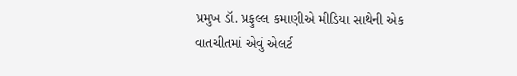પ્રમુખ ડૉ. પ્રફુલ્લ કમાણીએ મીડિયા સાથેની એક વાતચીતમાં એવું એલર્ટ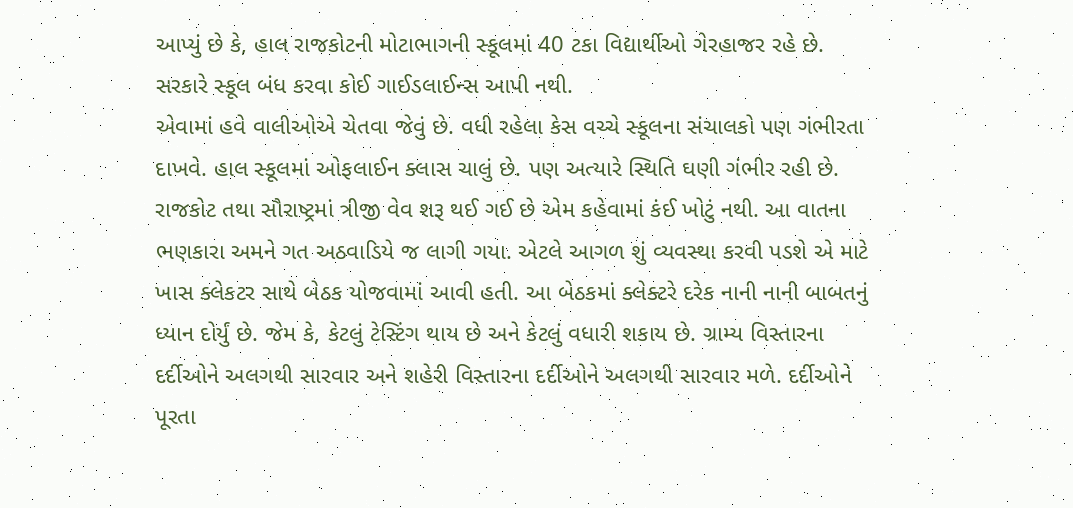આપ્યું છે કે, હાલ રાજકોટની મોટાભાગની સ્કૂલમાં 40 ટકા વિદ્યાર્થીઓ ગેરહાજર રહે છે. સરકારે સ્કૂલ બંધ કરવા કોઈ ગાઈડલાઈન્સ આપી નથી.
એવામાં હવે વાલીઓએ ચેતવા જેવું છે. વધી રહેલા કેસ વચ્ચે સ્કૂલના સંચાલકો પણ ગંભીરતા દાખવે. હાલ સ્કૂલમાં ઓફલાઈન ક્લાસ ચાલું છે. પણ અત્યારે સ્થિતિ ઘણી ગંભીર રહી છે. રાજકોટ તથા સૌરાષ્ટ્રમાં ત્રીજી વેવ શરૂ થઈ ગઈ છે એમ કહેવામાં કંઈ ખોટું નથી. આ વાતના ભણકારા અમને ગત અઠવાડિયે જ લાગી ગયા. એટલે આગળ શું વ્યવસ્થા કરવી પડશે એ માટે ખાસ ક્લેકટર સાથે બેઠક યોજવામાં આવી હતી. આ બેઠકમાં ક્લેક્ટરે દરેક નાની નાની બાબતનું ધ્યાન દોર્યું છે. જેમ કે, કેટલું ટેસ્ટિંગ થાય છે અને કેટલું વધારી શકાય છે. ગ્રામ્ય વિસ્તારના દર્દીઓને અલગથી સારવાર અને શહેરી વિસ્તારના દર્દીઓને અલગથી સારવાર મળે. દર્દીઓને પૂરતા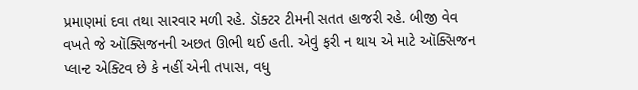પ્રમાણમાં દવા તથા સારવાર મળી રહે. ડૉક્ટર ટીમની સતત હાજરી રહે. બીજી વેવ વખતે જે ઑક્સિજનની અછત ઊભી થઈ હતી. એવું ફરી ન થાય એ માટે ઑક્સિજન પ્લાન્ટ એક્ટિવ છે કે નહીં એની તપાસ, વધુ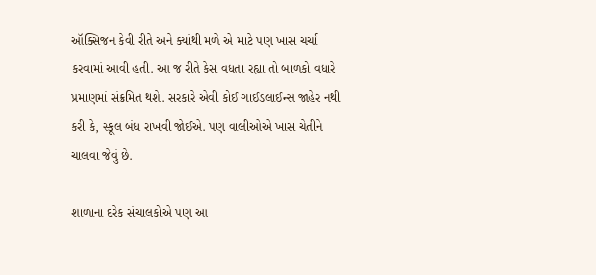ઑક્સિજન કેવી રીતે અને ક્યાંથી મળે એ માટે પણ ખાસ ચર્ચા કરવામાં આવી હતી. આ જ રીતે કેસ વધતા રહ્યા તો બાળકો વધારે પ્રમાણમાં સંક્રમિત થશે. સરકારે એવી કોઈ ગાઈડલાઈન્સ જાહેર નથી કરી કે, સ્કૂલ બંધ રાખવી જોઈએ. પણ વાલીઓએ ખાસ ચેતીને ચાલવા જેવું છે.

શાળાના દરેક સંચાલકોએ પણ આ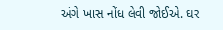અંગે ખાસ નોંધ લેવી જોઈએ. ઘર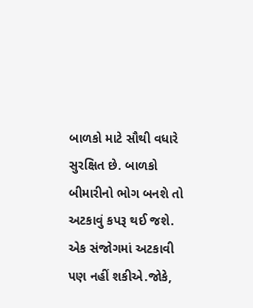બાળકો માટે સૌથી વધારે સુરક્ષિત છે. બાળકો બીમારીનો ભોગ બનશે તો અટકાવું કપરૂ થઈ જશે. એક સંજોગમાં અટકાવી પણ નહીં શકીએ.જોકે,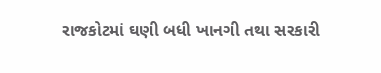રાજકોટમાં ઘણી બધી ખાનગી તથા સરકારી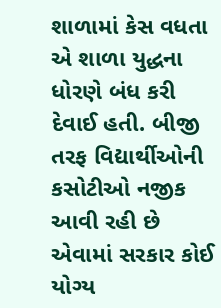શાળામાં કેસ વધતા એ શાળા યુદ્ધના ધોરણે બંધ કરી દેવાઈ હતી. બીજી તરફ વિદ્યાર્થીઓની કસોટીઓ નજીક આવી રહી છે એવામાં સરકાર કોઈ યોગ્ય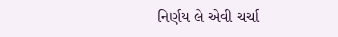નિર્ણય લે એવી ચર્ચા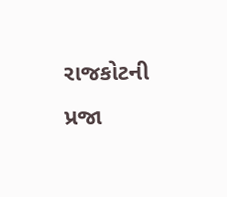રાજકોટની પ્રજા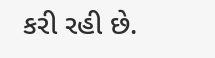કરી રહી છે.